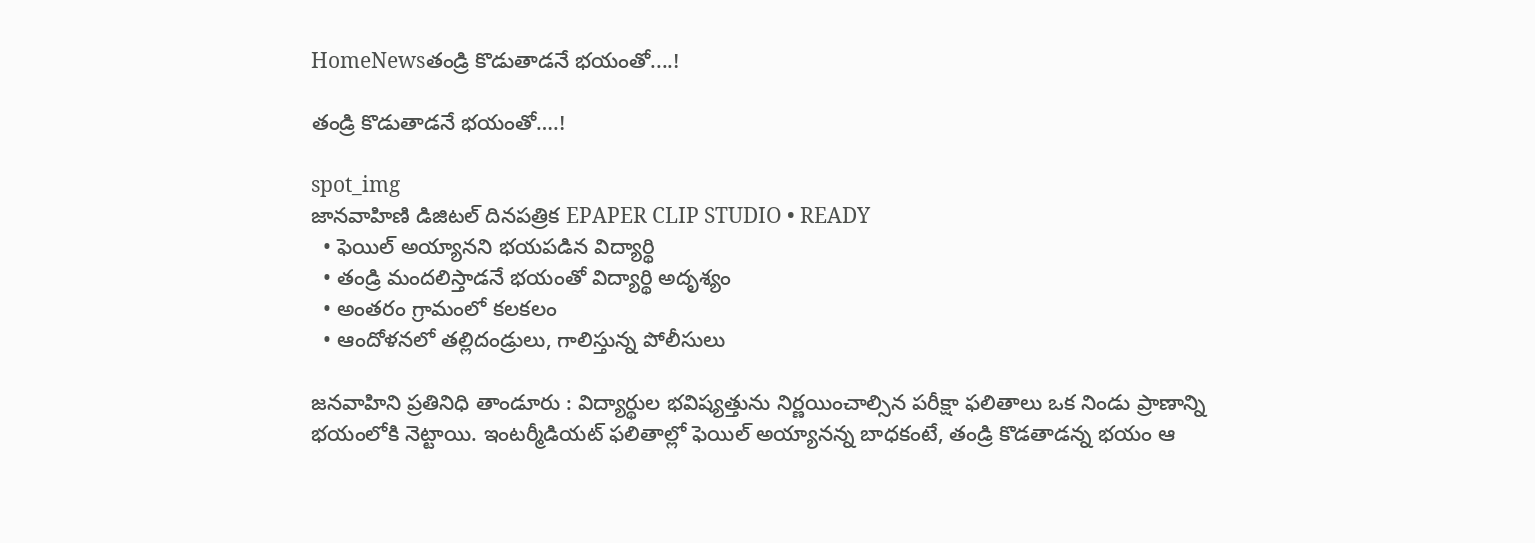HomeNewsతండ్రి కొడుతాడనే భయంతో....!

తండ్రి కొడుతాడనే భయంతో….!

spot_img
జానవాహిణి డిజిటల్ దినపత్రిక EPAPER CLIP STUDIO • READY
  • ఫెయిల్ అయ్యానని భయపడిన విద్యార్థి
  • తండ్రి మందలిస్తాడనే భయంతో విద్యార్థి అదృశ్యం
  • అంతరం గ్రామంలో కలకలం
  • ఆందోళనలో తల్లిదండ్రులు, గాలిస్తున్న పోలీసులు

జనవాహిని ప్రతినిధి తాండూరు : విద్యార్థుల భవిష్యత్తును నిర్ణయించాల్సిన పరీక్షా ఫలితాలు ఒక నిండు ప్రాణాన్ని భయంలోకి నెట్టాయి. ఇంటర్మీడియట్ ఫలితాల్లో ఫెయిల్ అయ్యానన్న బాధకంటే, తండ్రి కొడతాడన్న భయం ఆ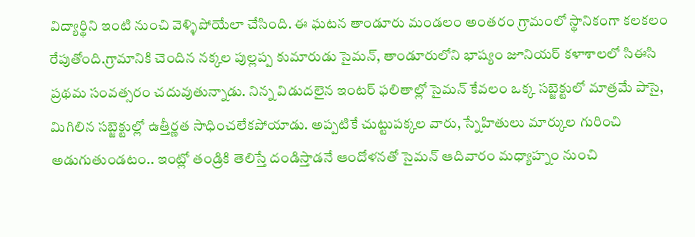విద్యార్థిని ఇంటి నుంచి వెళ్ళిపోయేలా చేసింది. ఈ ఘటన తాండూరు మండలం అంతరం గ్రామంలో స్థానికంగా కలకలం రేపుతోంది.గ్రామానికి చెందిన నక్కల పుల్లప్ప కుమారుడు సైమన్, తాండూరులోని భాష్యం జూనియర్ కళాశాలలో సిఈసి ప్రథమ సంవత్సరం చదువుతున్నాడు. నిన్న విడుదలైన ఇంటర్ ఫలితాల్లో సైమన్ కేవలం ఒక్క సబ్జెక్టులో మాత్రమే పాసై, మిగిలిన సబ్జెక్టుల్లో ఉత్తీర్ణత సాధించలేకపోయాడు. అప్పటికే చుట్టుపక్కల వారు, స్నేహితులు మార్కుల గురించి అడుగుతుండటం.. ఇంట్లో తండ్రికి తెలిస్తే దండిస్తాడనే ఆందోళనతో సైమన్ ఆదివారం మధ్యాహ్నం నుంచి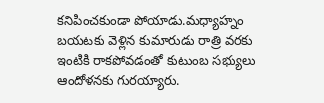కనిపించకుండా పోయాడు.మధ్యాహ్నం బయటకు వెళ్లిన కుమారుడు రాత్రి వరకు ఇంటికి రాకపోవడంతో కుటుంబ సభ్యులు ఆందోళనకు గురయ్యారు.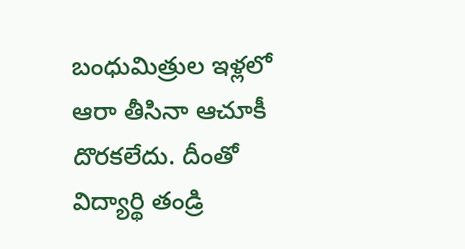బంధుమిత్రుల ఇళ్లలో ఆరా తీసినా ఆచూకీ దొరకలేదు. దీంతో విద్యార్థి తండ్రి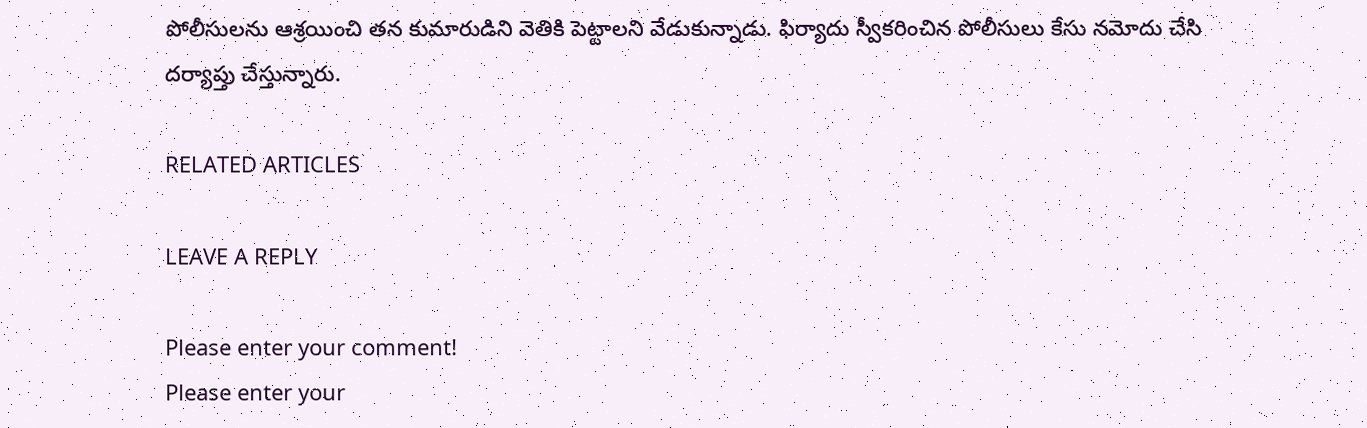పోలీసులను ఆశ్రయించి తన కుమారుడిని వెతికి పెట్టాలని వేడుకున్నాడు. ఫిర్యాదు స్వీకరించిన పోలీసులు కేసు నమోదు చేసి దర్యాప్తు చేస్తున్నారు.

RELATED ARTICLES

LEAVE A REPLY

Please enter your comment!
Please enter your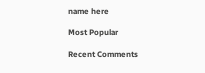name here

Most Popular

Recent Comments